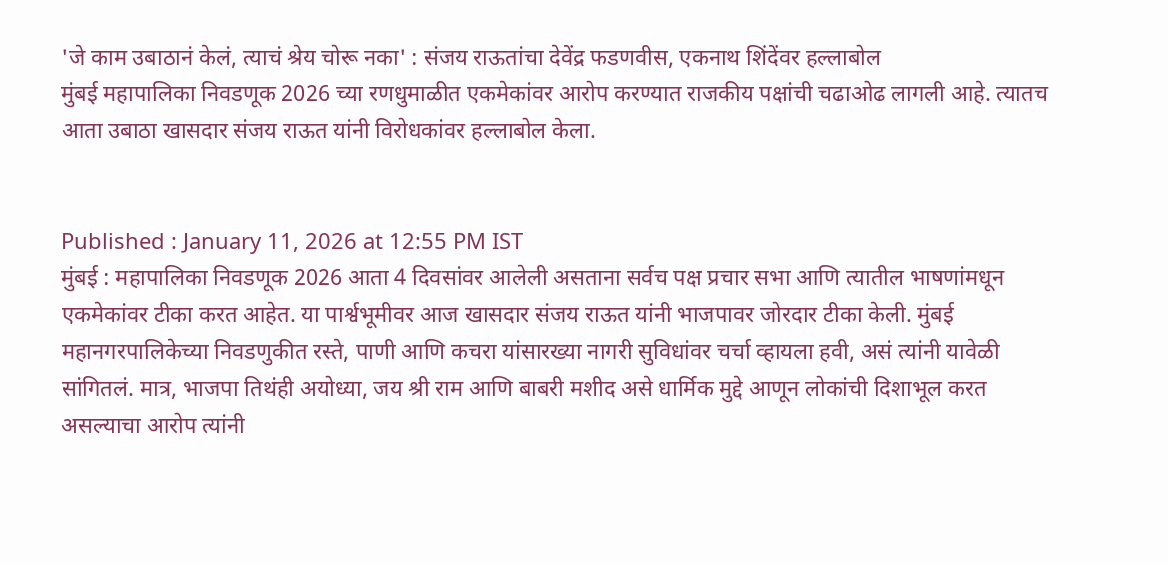'जे काम उबाठानं केलं, त्याचं श्रेय चोरू नका' : संजय राऊतांचा देवेंद्र फडणवीस, एकनाथ शिंदेंवर हल्लाबोल
मुंबई महापालिका निवडणूक 2026 च्या रणधुमाळीत एकमेकांवर आरोप करण्यात राजकीय पक्षांची चढाओढ लागली आहे. त्यातच आता उबाठा खासदार संजय राऊत यांनी विरोधकांवर हल्लाबोल केला.


Published : January 11, 2026 at 12:55 PM IST
मुंबई : महापालिका निवडणूक 2026 आता 4 दिवसांवर आलेली असताना सर्वच पक्ष प्रचार सभा आणि त्यातील भाषणांमधून एकमेकांवर टीका करत आहेत. या पार्श्वभूमीवर आज खासदार संजय राऊत यांनी भाजपावर जोरदार टीका केली. मुंबई महानगरपालिकेच्या निवडणुकीत रस्ते, पाणी आणि कचरा यांसारख्या नागरी सुविधांवर चर्चा व्हायला हवी, असं त्यांनी यावेळी सांगितलं. मात्र, भाजपा तिथंही अयोध्या, जय श्री राम आणि बाबरी मशीद असे धार्मिक मुद्दे आणून लोकांची दिशाभूल करत असल्याचा आरोप त्यांनी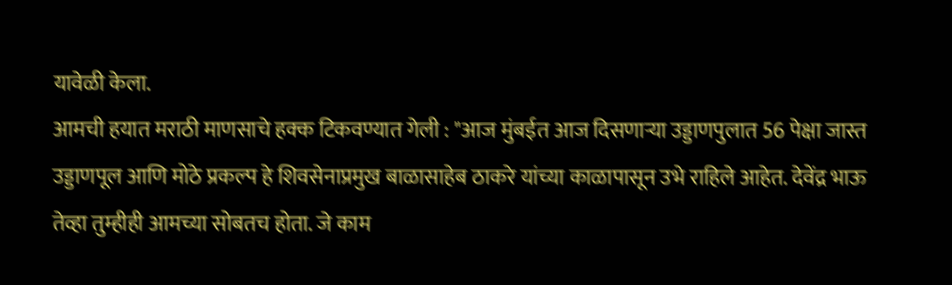यावेळी केला.
आमची हयात मराठी माणसाचे हक्क टिकवण्यात गेली : "आज मुंबईत आज दिसणाऱ्या उड्डाणपुलात 56 पेक्षा जास्त उड्डाणपूल आणि मोठे प्रकल्प हे शिवसेनाप्रमुख बाळासाहेब ठाकरे यांच्या काळापासून उभे राहिले आहेत. देवेंद्र भाऊ तेव्हा तुम्हीही आमच्या सोबतच होता. जे काम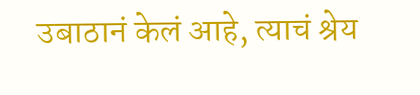उबाठानं केलं आहे, त्याचं श्रेय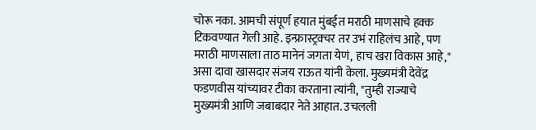चोरू नका. आमची संपूर्ण हयात मुंबईत मराठी माणसाचे हक्क टिकवण्यात गेली आहे. इन्फ्रास्ट्रक्चर तर उभं राहिलंच आहे, पण मराठी माणसाला ताठ मानेनं जगता येणं, हाच खरा विकास आहे," असा दावा खासदार संजय राऊत यांनी केला. मुख्यमंत्री देवेंद्र फडणवीस यांच्यावर टीका करताना त्यांनी, "तुम्ही राज्याचे मुख्यमंत्री आणि जबाबदार नेते आहात. उचलली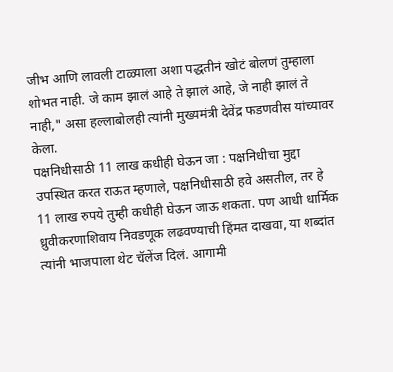जीभ आणि लावली टाळ्याला अशा पद्धतीनं खोटं बोलणं तुम्हाला शोभत नाही. जे काम झालं आहे ते झालं आहे, जे नाही झालं ते नाही," असा हल्लाबोलही त्यांनी मुख्यमंत्री देवेंद्र फडणवीस यांच्यावर केला.
पक्षनिधीसाठी 11 लाख कधीही घेऊन जा : पक्षनिधीचा मुद्दा उपस्थित करत राऊत म्हणाले, पक्षनिधीसाठी हवे असतील, तर हे 11 लाख रुपये तुम्ही कधीही घेऊन जाऊ शकता. पण आधी धार्मिक ध्रुवीकरणाशिवाय निवडणूक लढवण्याची हिंमत दाखवा, या शब्दांत त्यांनी भाजपाला थेट चॅलेंज दिलं. आगामी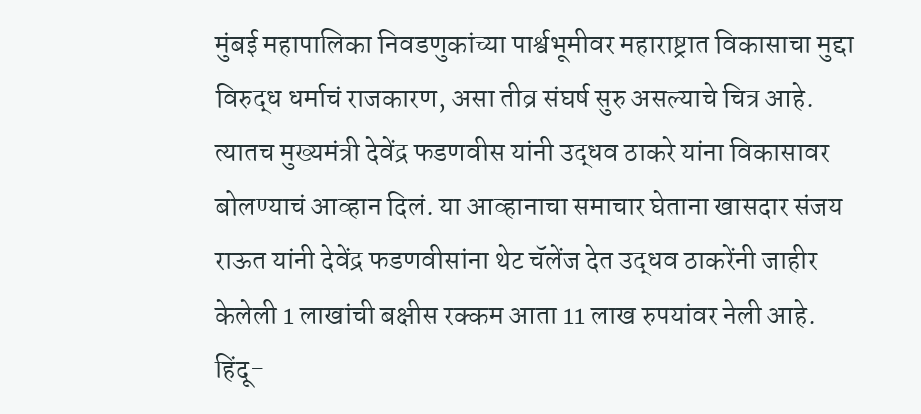मुंबई महापालिका निवडणुकांच्या पार्श्वभूमीवर महाराष्ट्रात विकासाचा मुद्दा विरुद्ध धर्माचं राजकारण, असा तीव्र संघर्ष सुरु असल्याचे चित्र आहे. त्यातच मुख्यमंत्री देवेंद्र फडणवीस यांनी उद्धव ठाकरे यांना विकासावर बोलण्याचं आव्हान दिलं. या आव्हानाचा समाचार घेताना खासदार संजय राऊत यांनी देवेंद्र फडणवीसांना थेट चॅलेंज देत उद्धव ठाकरेंनी जाहीर केलेली 1 लाखांची बक्षीस रक्कम आता 11 लाख रुपयांवर नेली आहे.
हिंदू-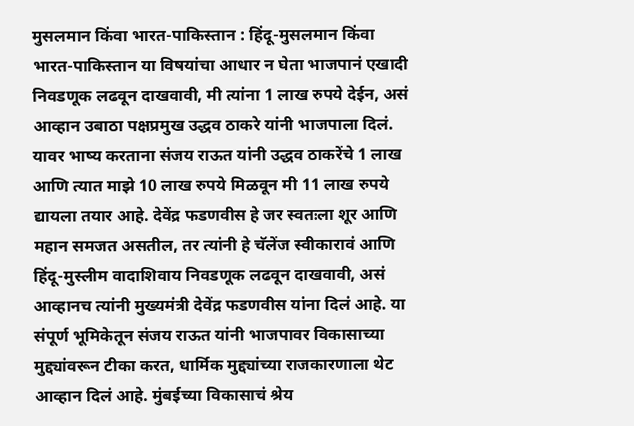मुसलमान किंवा भारत-पाकिस्तान : हिंदू-मुसलमान किंवा भारत-पाकिस्तान या विषयांचा आधार न घेता भाजपानं एखादी निवडणूक लढवून दाखवावी, मी त्यांना 1 लाख रुपये देईन, असं आव्हान उबाठा पक्षप्रमुख उद्धव ठाकरे यांनी भाजपाला दिलं. यावर भाष्य करताना संजय राऊत यांनी उद्धव ठाकरेंचे 1 लाख आणि त्यात माझे 10 लाख रुपये मिळवून मी 11 लाख रुपये द्यायला तयार आहे. देवेंद्र फडणवीस हे जर स्वतःला शूर आणि महान समजत असतील, तर त्यांनी हे चॅलेंज स्वीकारावं आणि हिंदू-मुस्लीम वादाशिवाय निवडणूक लढवून दाखवावी, असं आव्हानच त्यांनी मुख्यमंत्री देवेंद्र फडणवीस यांना दिलं आहे. या संपूर्ण भूमिकेतून संजय राऊत यांनी भाजपावर विकासाच्या मुद्द्यांवरून टीका करत, धार्मिक मुद्द्यांच्या राजकारणाला थेट आव्हान दिलं आहे. मुंबईच्या विकासाचं श्रेय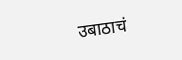उबाठाचं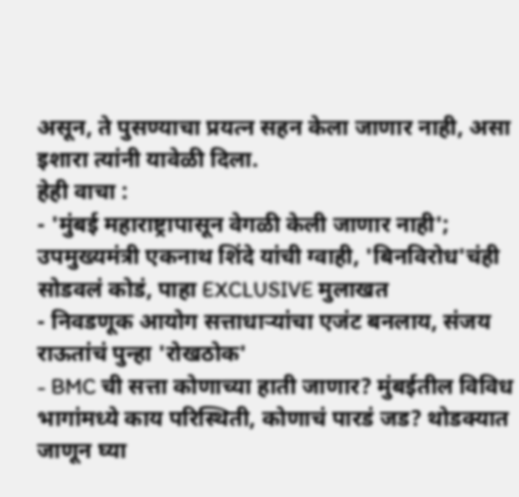असून, ते पुसण्याचा प्रयत्न सहन केला जाणार नाही, असा इशारा त्यांनी यावेळी दिला.
हेही वाचा :
- 'मुंबई महाराष्ट्रापासून वेगळी केली जाणार नाही'; उपमुख्यमंत्री एकनाथ शिंदे यांची ग्वाही, 'बिनविरोध'चंही सोडवलं कोडं, पाहा EXCLUSIVE मुलाखत
- निवडणूक आयोग सत्ताधाऱ्यांचा एजंट बनलाय, संजय राऊतांचं पुन्हा 'रोखठोक'
- BMC ची सत्ता कोणाच्या हाती जाणार? मुंबईतील विविध भागांमध्ये काय परिस्थिती, कोणाचं पारडं जड? थोडक्यात जाणून घ्या